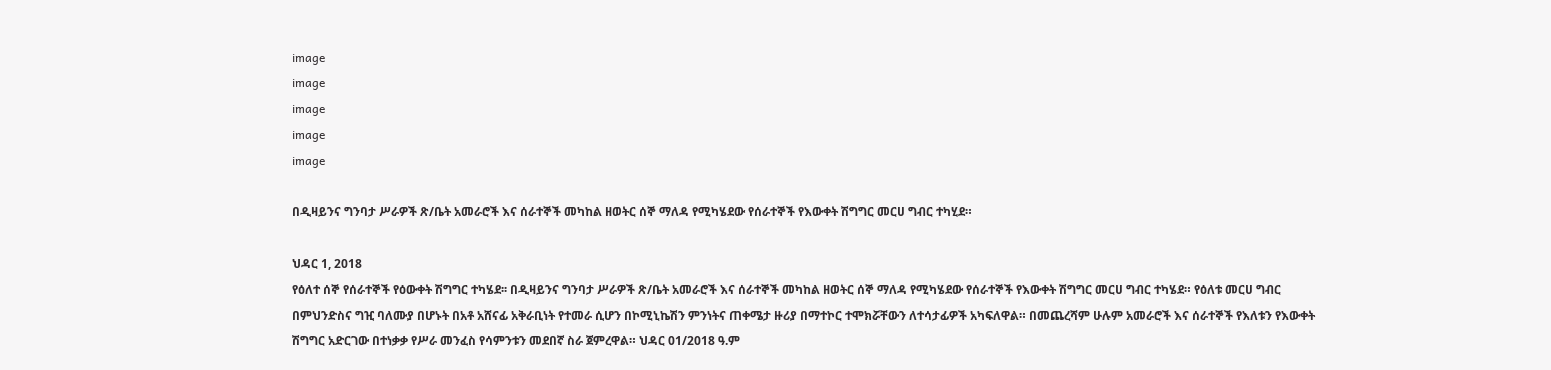image
image
image
image
image

በዲዛይንና ግንባታ ሥራዎች ጽ/ቤት አመራሮች እና ሰራተኞች መካከል ዘወትር ሰኞ ማለዳ የሚካሄደው የሰራተኞች የእውቀት ሽግግር መርሀ ግብር ተካሂደ።

ህዳር 1, 2018
የዕለተ ሰኞ የሰራተኞች የዕውቀት ሽግግር ተካሄደ፡፡ በዲዛይንና ግንባታ ሥራዎች ጽ/ቤት አመራሮች እና ሰራተኞች መካከል ዘወትር ሰኞ ማለዳ የሚካሄደው የሰራተኞች የእውቀት ሽግግር መርሀ ግብር ተካሄደ። የዕለቱ መርሀ ግብር በምህንድስና ግዢ ባለሙያ በሆኑት በአቶ አሸናፊ አቅራቢነት የተመራ ሲሆን በኮሚኒኬሽን ምንነትና ጠቀሜታ ዙሪያ በማተኮር ተሞክሯቸውን ለተሳታፊዎች አካፍለዋል። በመጨረሻም ሁሉም አመራሮች እና ሰራተኞች የእለቱን የእውቀት ሽግግር አድርገው በተነቃቃ የሥራ መንፈስ የሳምንቱን መደበኛ ስራ ጀምረዋል። ህዳር 01/2018 ዓ.ም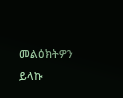መልዕክትዎን ይላኩ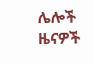ሌሎች ዜናዎች